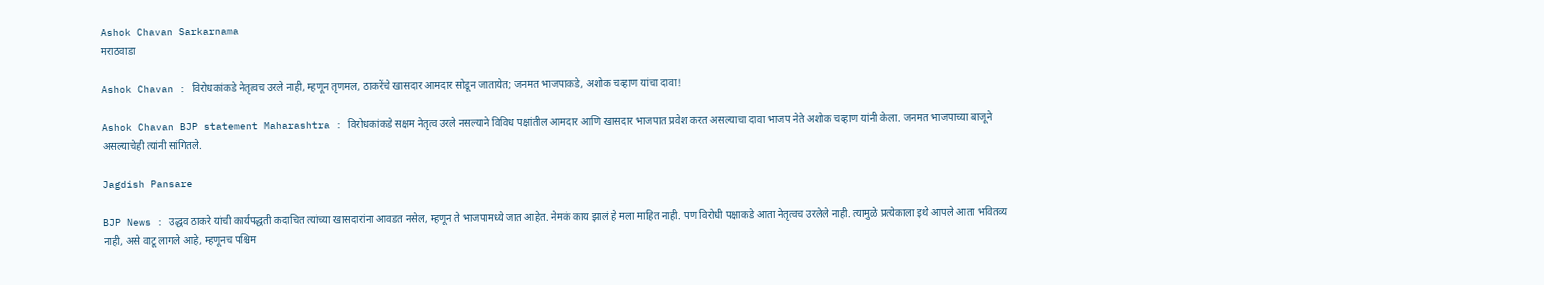Ashok Chavan Sarkarnama
मराठवाडा

Ashok Chavan : विरोधकांकडे नेतृत्वच उरले नाही, म्हणून तृणमल, ठाकरेंचे खासदार आमदार सोडून जातायेत; जनमत भाजपाकडे, अशोक चव्हाण यांचा दावा!

Ashok Chavan BJP statement Maharashtra : विरोधकांकडे सक्षम नेतृत्व उरले नसल्याने विविध पक्षांतील आमदार आणि खासदार भाजपात प्रवेश करत असल्याचा दावा भाजप नेते अशोक चव्हाण यांनी केला. जनमत भाजपाच्या बाजूने असल्याचेही त्यांनी सांगितले.

Jagdish Pansare

BJP News : उद्धव ठाकरे यांची कार्यपद्धती कदाचित त्यांच्या खासदारांना आवडत नसेल, म्हणून ते भाजपामध्ये जात आहेत. नेमकं काय झालं हे मला माहित नाही. पण विरोधी पक्षाकडे आता नेतृत्वच उरलेले नाही. त्यामुळे प्रत्येकाला इथे आपले आता भवितव्य नाही, असे वाटू लागले आहे, म्हणूनच पश्चिम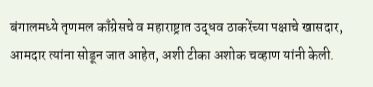बंगालमध्ये तृणमल काँग्रेसचे व महाराष्ट्रात उद्धव ठाकरेंच्या पक्षाचे खासदार, आमदार त्यांना सोडून जात आहेत, अशी टीका अशोक चव्हाण यांनी केली.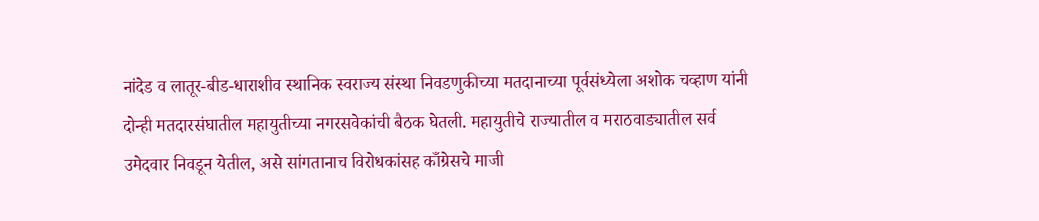नांदेड व लातूर-बीड-धाराशीव स्थानिक स्वराज्य संस्था निवडणुकीच्या मतदानाच्या पूर्वसंध्येला अशोक चव्हाण यांनी दोन्ही मतदारसंघातील महायुतीच्या नगरसवेकांची बैठक घेतली. महायुतीचे राज्यातील व मराठवाड्यातील सर्व उमेदवार निवडून येतील, असे सांगतानाच विरोधकांसह काँग्रेसचे माजी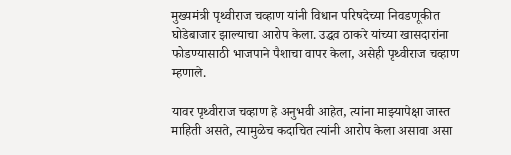मुख्यमंत्री पृथ्वीराज चव्हाण यांनी विधान परिषदेच्या निवडणूकीत घोडेबाजार झाल्याचा आरोप केला. उद्धव ठाकरे यांच्या खासदारांना फोडण्यासाठी भाजपाने पैशाचा वापर केला, असेही पृथ्वीराज चव्हाण म्हणाले.

यावर पृथ्वीराज चव्हाण हे अनुभवी आहेत, त्यांना माझ्यापेक्षा जास्त माहिती असते, त्यामुळेच कदाचित त्यांनी आरोप केला असावा असा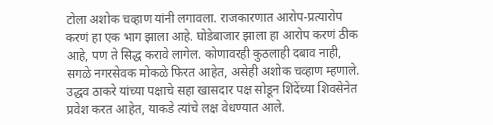टोला अशोक चव्हाण यांनी लगावला. राजकारणात आरोप-प्रत्यारोप करणं हा एक भाग झाला आहे. घोडेबाजार झाला हा आरोप करणं ठीक आहे, पण ते सिद्ध करावे लागेल. कोणावरही कुठलाही दबाव नाही, सगळे नगरसेवक मोकळे फिरत आहेत, असेही अशोक चव्हाण म्हणाले. उद्धव ठाकरे यांच्या पक्षाचे सहा खासदार पक्ष सोडून शिंदेंच्या शिवसेनेत प्रवेश करत आहेत, याकडे त्यांचे लक्ष वेधण्यात आले.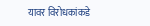यावर विरोधकांकडे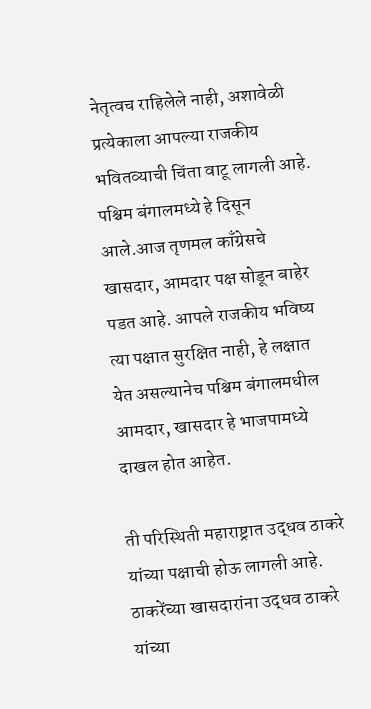नेतृत्वच राहिलेले नाही, अशावेळी प्रत्येकाला आपल्या राजकीय भवितव्याची चिंता वाटू लागली आहे. पश्चिम बंगालमध्ये हे दिसून आले.आज तृणमल काँग्रेसचे खासदार, आमदार पक्ष सोडून बाहेर पडत आहे. आपले राजकीय भविष्य त्या पक्षात सुरक्षित नाही, हे लक्षात येत असल्यानेच पश्चिम बंगालमधील आमदार, खासदार हे भाजपामध्ये दाखल होत आहेत.

ती परिस्थिती महाराष्ट्रात उद्धव ठाकरे यांच्या पक्षाची होऊ लागली आहे. ठाकरेंच्या खासदारांना उद्धव ठाकरे यांच्या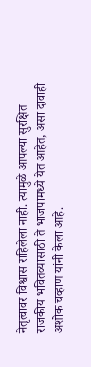नेतृत्वावर विश्वास राहिलेला नाही. त्यामुळे आपल्या सुरक्षित राजकीय भवितव्यासाठी ते भाजपामध्ये येत आहेत, असा दावाही अशोक चव्हाण यांनी केला आहे.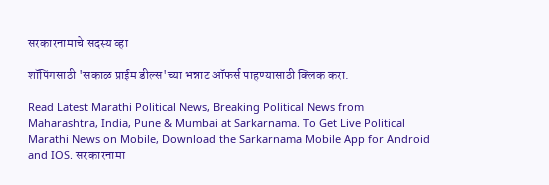सरकारनामाचे सदस्य व्हा

शॉपिंगसाठी 'सकाळ प्राईम डील्स'च्या भन्नाट ऑफर्स पाहण्यासाठी क्लिक करा.

Read Latest Marathi Political News, Breaking Political News from Maharashtra, India, Pune & Mumbai at Sarkarnama. To Get Live Political Marathi News on Mobile, Download the Sarkarnama Mobile App for Android and IOS. सरकारनामा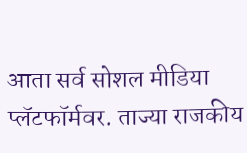आता सर्व सोशल मीडिया प्लॅटफॉर्मवर. ताज्या राजकीय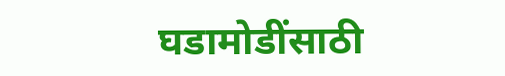घडामोडींसाठी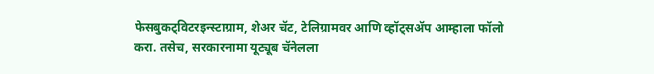फेसबुकट्विटरइन्स्टाग्राम, शेअर चॅट, टेलिग्रामवर आणि व्हॉट्सॲप आम्हाला फॉलो करा. तसेच, सरकारनामा यूट्यूब चॅनेलला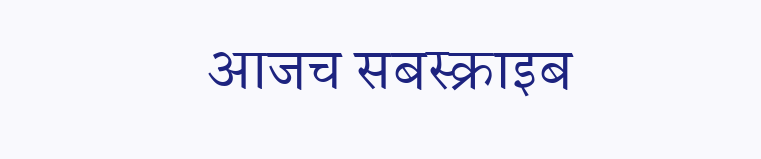आजच सबस्क्राइब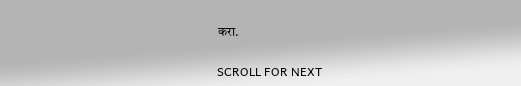करा.

SCROLL FOR NEXT